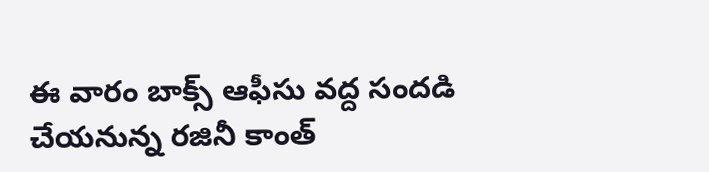ఈ వారం బాక్స్ ఆఫీసు వద్ద సందడి చేయనున్న రజినీ కాంత్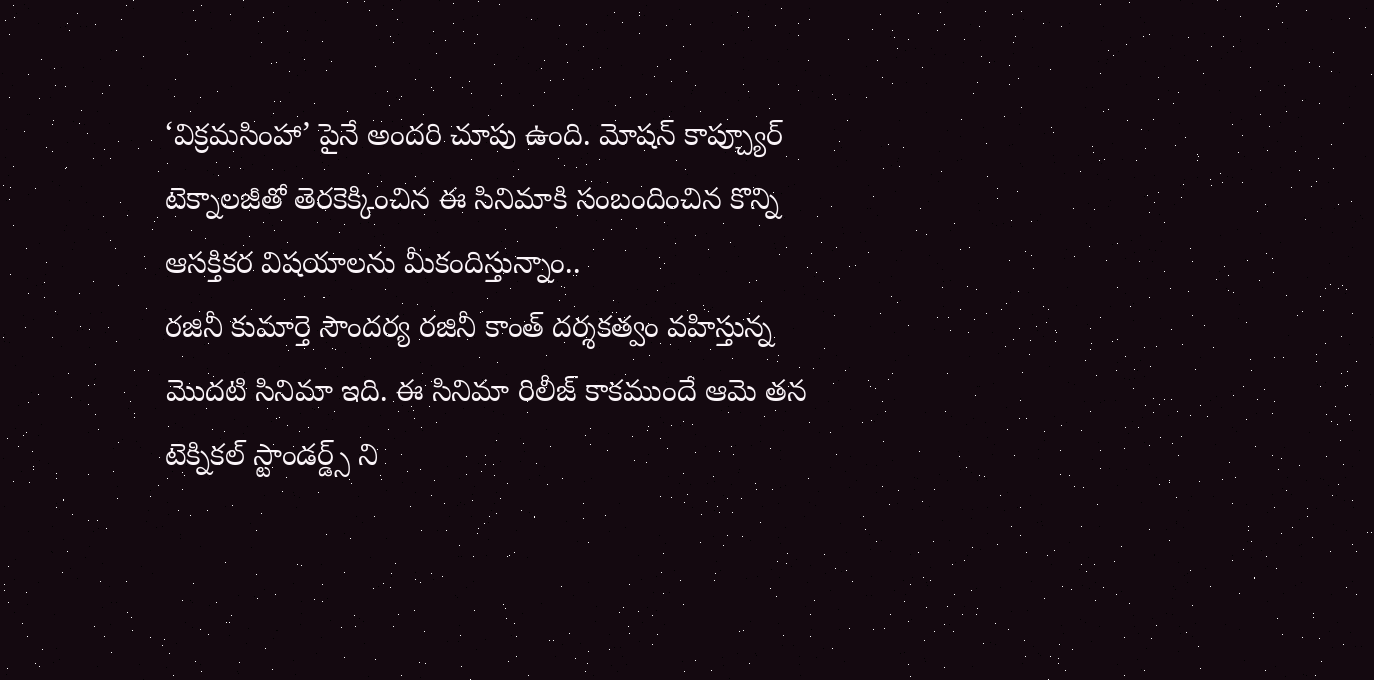‘విక్రమసింహా’ పైనే అందరి చూపు ఉంది. మోషన్ కాప్చ్యూర్ టెక్నాలజీతో తెరకెక్కించిన ఈ సినిమాకి సంబందించిన కొన్ని ఆసక్తికర విషయాలను మీకందిస్తున్నాం..
రజినీ కుమార్తె సౌందర్య రజినీ కాంత్ దర్శకత్వం వహిస్తున్న మొదటి సినిమా ఇది. ఈ సినిమా రిలీజ్ కాకముందే ఆమె తన టెక్నికల్ స్టాండర్డ్స్ ని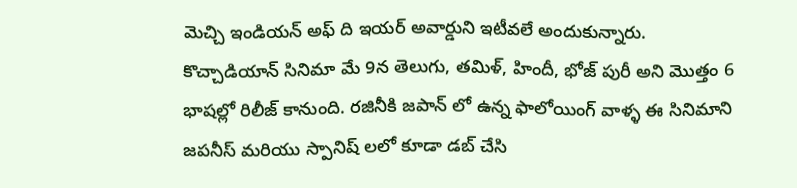మెచ్చి ఇండియన్ అఫ్ ది ఇయర్ అవార్డుని ఇటీవలే అందుకున్నారు.
కొచ్చాడియాన్ సినిమా మే 9న తెలుగు, తమిళ్, హిందీ, భోజ్ పురీ అని మొత్తం 6 భాషల్లో రిలీజ్ కానుంది. రజినీకి జపాన్ లో ఉన్న ఫాలోయింగ్ వాళ్ళ ఈ సినిమాని జపనీస్ మరియు స్పానిష్ లలో కూడా డబ్ చేసి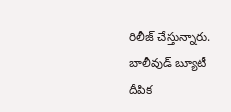రిలీజ్ చేస్తున్నారు.
బాలీవుడ్ బ్యూటీ దీపిక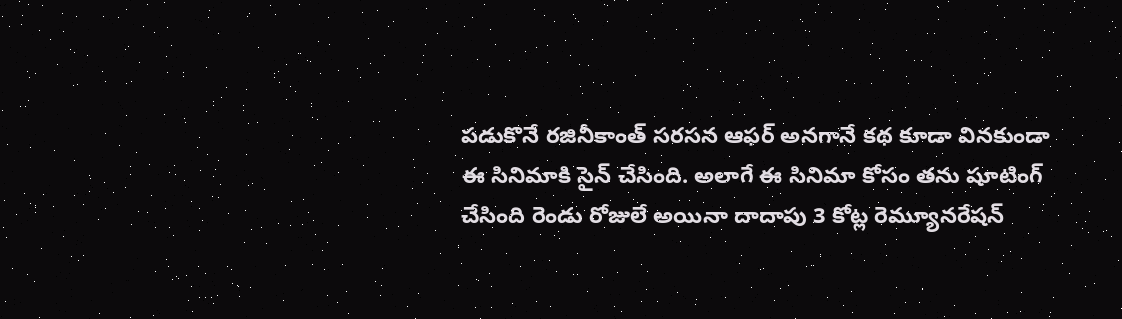పడుకొనే రజినీకాంత్ సరసన ఆఫర్ అనగానే కథ కూడా వినకుండా ఈ సినిమాకి సైన్ చేసింది. అలాగే ఈ సినిమా కోసం తను షూటింగ్ చేసింది రెండు రోజులే అయినా దాదాపు 3 కోట్ల రెమ్యూనరేషన్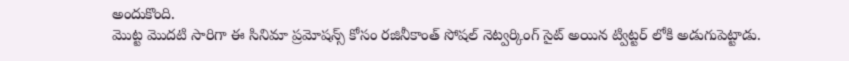అందుకొంది.
మొట్ట మొదటి సారిగా ఈ సినిమా ప్రమోషన్స్ కోసం రజినీకాంత్ సోషల్ నెట్వర్కింగ్ సైట్ అయిన ట్విట్టర్ లోకి అడుగుపెట్టాడు.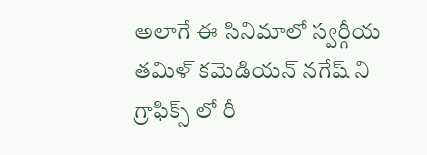అలాగే ఈ సినిమాలో స్వర్గీయ తమిళ్ కమెడియన్ నగేష్ ని గ్రాఫిక్స్ లో రీ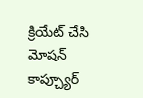క్రియేట్ చేసి మోషన్ కాప్చ్యూర్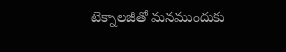టెక్నాలజీతో మనముందుకు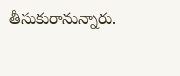తీసుకురానున్నారు.